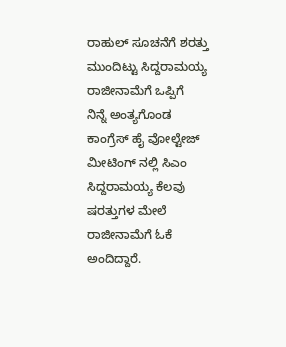ರಾಹುಲ್ ಸೂಚನೆಗೆ ಶರತ್ತು ಮುಂದಿಟ್ಟು ಸಿದ್ದರಾಮಯ್ಯ ರಾಜೀನಾಮೆಗೆ ಒಪ್ಪಿಗೆ
ನಿನ್ನೆ ಅಂತ್ಯಗೊಂಡ ಕಾಂಗ್ರೆಸ್ ಹೈ ವೋಲ್ಟೇಜ್ ಮೀಟಿಂಗ್ ನಲ್ಲಿ ಸಿಎಂ ಸಿದ್ದರಾಮಯ್ಯ ಕೆಲವು ಷರತ್ತುಗಳ ಮೇಲೆ ರಾಜೀನಾಮೆಗೆ ಓಕೆ ಅಂದಿದ್ದಾರೆ.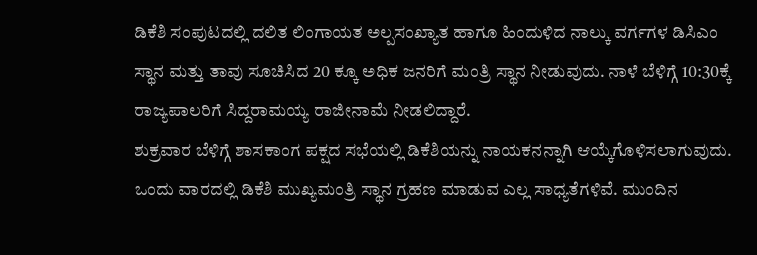ಡಿಕೆಶಿ ಸಂಪುಟದಲ್ಲಿ ದಲಿತ ಲಿಂಗಾಯತ ಅಲ್ಪಸಂಖ್ಯಾತ ಹಾಗೂ ಹಿಂದುಳಿದ ನಾಲ್ಕು ವರ್ಗಗಳ ಡಿಸಿಎಂ ಸ್ಥಾನ ಮತ್ತು ತಾವು ಸೂಚಿಸಿದ 20 ಕ್ಕೂ ಅಧಿಕ ಜನರಿಗೆ ಮಂತ್ರಿ ಸ್ಥಾನ ನೀಡುವುದು. ನಾಳೆ ಬೆಳಿಗ್ಗೆ 10:30ಕ್ಕೆ ರಾಜ್ಯಪಾಲರಿಗೆ ಸಿದ್ದರಾಮಯ್ಯ ರಾಜೀನಾಮೆ ನೀಡಲಿದ್ದಾರೆ.
ಶುಕ್ರವಾರ ಬೆಳಿಗ್ಗೆ ಶಾಸಕಾಂಗ ಪಕ್ಷದ ಸಭೆಯಲ್ಲಿ ಡಿಕೆಶಿಯನ್ನು ನಾಯಕನನ್ನಾಗಿ ಆಯ್ಕೆಗೊಳಿಸಲಾಗುವುದು. ಒಂದು ವಾರದಲ್ಲಿ ಡಿಕೆಶಿ ಮುಖ್ಯಮಂತ್ರಿ ಸ್ಥಾನ ಗ್ರಹಣ ಮಾಡುವ ಎಲ್ಲ ಸಾಧ್ಯತೆಗಳಿವೆ. ಮುಂದಿನ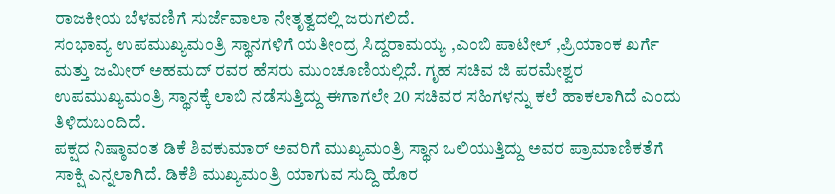ರಾಜಕೀಯ ಬೆಳವಣಿಗೆ ಸುರ್ಜೆವಾಲಾ ನೇತೃತ್ವದಲ್ಲಿ ಜರುಗಲಿದೆ.
ಸಂಭಾವ್ಯ ಉಪಮುಖ್ಯಮಂತ್ರಿ ಸ್ಥಾನಗಳಿಗೆ ಯತೀಂದ್ರ ಸಿದ್ದರಾಮಯ್ಯ ,ಎಂಬಿ ಪಾಟೀಲ್ ,ಪ್ರಿಯಾಂಕ ಖರ್ಗೆ ಮತ್ತು ಜಮೀರ್ ಅಹಮದ್ ರವರ ಹೆಸರು ಮುಂಚೂಣಿಯಲ್ಲಿದೆ. ಗೃಹ ಸಚಿವ ಜಿ ಪರಮೇಶ್ವರ ಉಪಮುಖ್ಯಮಂತ್ರಿ ಸ್ಥಾನಕ್ಕೆ ಲಾಬಿ ನಡೆಸುತ್ತಿದ್ದು ಈಗಾಗಲೇ 20 ಸಚಿವರ ಸಹಿಗಳನ್ನು ಕಲೆ ಹಾಕಲಾಗಿದೆ ಎಂದು ತಿಳಿದುಬಂದಿದೆ.
ಪಕ್ಷದ ನಿಷ್ಠಾವಂತ ಡಿಕೆ ಶಿವಕುಮಾರ್ ಅವರಿಗೆ ಮುಖ್ಯಮಂತ್ರಿ ಸ್ಥಾನ ಒಲಿಯುತ್ತಿದ್ದು ಅವರ ಪ್ರಾಮಾಣಿಕತೆಗೆ ಸಾಕ್ಷಿ ಎನ್ನಲಾಗಿದೆ. ಡಿಕೆಶಿ ಮುಖ್ಯಮಂತ್ರಿ ಯಾಗುವ ಸುದ್ದಿ ಹೊರ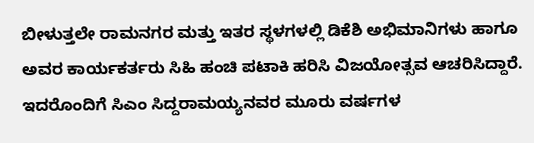ಬೀಳುತ್ತಲೇ ರಾಮನಗರ ಮತ್ತು ಇತರ ಸ್ಥಳಗಳಲ್ಲಿ ಡಿಕೆಶಿ ಅಭಿಮಾನಿಗಳು ಹಾಗೂ ಅವರ ಕಾರ್ಯಕರ್ತರು ಸಿಹಿ ಹಂಚಿ ಪಟಾಕಿ ಹರಿಸಿ ವಿಜಯೋತ್ಸವ ಆಚರಿಸಿದ್ದಾರೆ. ಇದರೊಂದಿಗೆ ಸಿಎಂ ಸಿದ್ದರಾಮಯ್ಯನವರ ಮೂರು ವರ್ಷಗಳ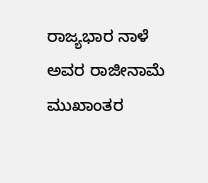ರಾಜ್ಯಭಾರ ನಾಳೆ ಅವರ ರಾಜೀನಾಮೆ ಮುಖಾಂತರ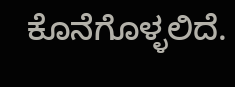ಕೊನೆಗೊಳ್ಳಲಿದೆ.